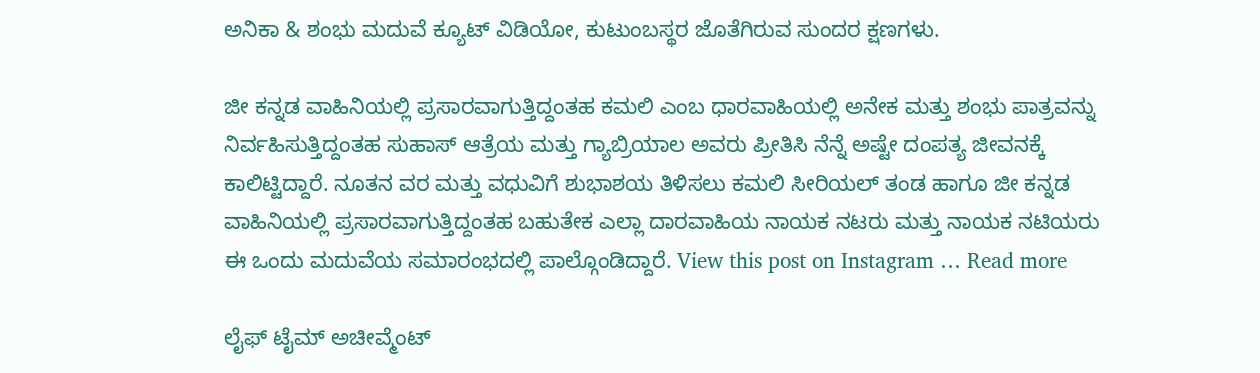ಅನಿಕಾ & ಶಂಭು ಮದುವೆ ಕ್ಯೂಟ್ ವಿಡಿಯೋ, ಕುಟುಂಬಸ್ಥರ ಜೊತೆಗಿರುವ ಸುಂದರ ಕ್ಷಣಗಳು.

ಜೀ ಕನ್ನಡ ವಾಹಿನಿಯಲ್ಲಿ ಪ್ರಸಾರವಾಗುತ್ತಿದ್ದಂತಹ ಕಮಲಿ ಎಂಬ ಧಾರವಾಹಿಯಲ್ಲಿ ಅನೇಕ ಮತ್ತು ಶಂಭು ಪಾತ್ರವನ್ನು ನಿರ್ವಹಿಸುತ್ತಿದ್ದಂತಹ ಸುಹಾಸ್ ಆತ್ರೆಯ ಮತ್ತು ಗ್ಯಾಬ್ರಿಯಾಲ ಅವರು ಪ್ರೀತಿಸಿ ನೆನ್ನೆ ಅಷ್ಟೇ ದಂಪತ್ಯ ಜೀವನಕ್ಕೆ ಕಾಲಿಟ್ಟಿದ್ದಾರೆ. ನೂತನ ವರ ಮತ್ತು ವಧುವಿಗೆ ಶುಭಾಶಯ ತಿಳಿಸಲು ಕಮಲಿ ಸೀರಿಯಲ್ ತಂಡ ಹಾಗೂ ಜೀ ಕನ್ನಡ ವಾಹಿನಿಯಲ್ಲಿ ಪ್ರಸಾರವಾಗುತ್ತಿದ್ದಂತಹ ಬಹುತೇಕ ಎಲ್ಲಾ ದಾರವಾಹಿಯ ನಾಯಕ ನಟರು ಮತ್ತು ನಾಯಕ ನಟಿಯರು ಈ ಒಂದು ಮದುವೆಯ ಸಮಾರಂಭದಲ್ಲಿ ಪಾಲ್ಗೊಂಡಿದ್ದಾರೆ. View this post on Instagram … Read more

ಲೈಫ್ ಟೈಮ್ ಅಚೀವ್ಮೆಂಟ್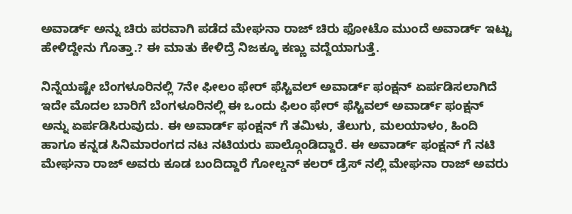ಅವಾರ್ಡ್ ಅನ್ನು ಚಿರು ಪರವಾಗಿ ಪಡೆದ ಮೇಘನಾ ರಾಜ್ ಚಿರು ಫೋಟೊ ಮುಂದೆ ಅವಾರ್ಡ್ ಇಟ್ಟು ಹೇಳಿದ್ದೇನು ಗೊತ್ತಾ.? ಈ ಮಾತು ಕೇಳಿದ್ರೆ ನಿಜಕ್ಕೂ ಕಣ್ಣು ವದ್ದೆಯಾಗುತ್ತೆ.

ನಿನ್ನೆಯಷ್ಟೇ ಬೆಂಗಳೂರಿನಲ್ಲಿ 7ನೇ ಫೀಲಂ ಫೇರ್ ಫೆಸ್ಟಿವಲ್ ಅವಾರ್ಡ್ ಫಂಕ್ಷನ್ ಏರ್ಪಡಿಸಲಾಗಿದೆ ಇದೇ ಮೊದಲ ಬಾರಿಗೆ ಬೆಂಗಳೂರಿನಲ್ಲಿ ಈ ಒಂದು ಫಿಲಂ ಫೇರ್ ಫೆಸ್ಟಿವಲ್ ಅವಾರ್ಡ್ ಫಂಕ್ಷನ್ ಅನ್ನು ಏರ್ಪಡಿಸಿರುವುದು. ಈ ಅವಾರ್ಡ್ ಫಂಕ್ಷನ್ ಗೆ ತಮಿಳು, ತೆಲುಗು, ಮಲಯಾಳಂ, ಹಿಂದಿ ಹಾಗೂ ಕನ್ನಡ ಸಿನಿಮಾರಂಗದ ನಟ ನಟಿಯರು ಪಾಲ್ಗೊಂಡಿದ್ದಾರೆ. ಈ ಅವಾರ್ಡ್ ಫಂಕ್ಷನ್ ಗೆ ನಟಿ ಮೇಘನಾ ರಾಜ್ ಅವರು ಕೂಡ ಬಂದಿದ್ದಾರೆ ಗೋಲ್ಡನ್ ಕಲರ್ ಡ್ರೆಸ್ ನಲ್ಲಿ ಮೇಘನಾ ರಾಜ್ ಅವರು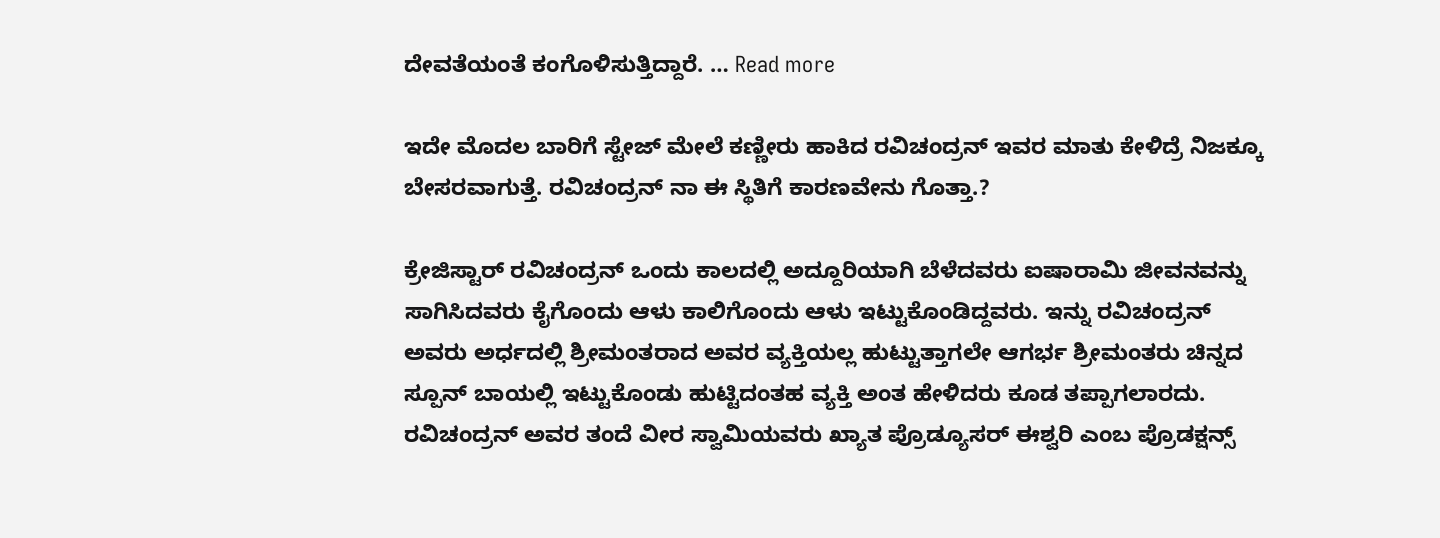ದೇವತೆಯಂತೆ ಕಂಗೊಳಿಸುತ್ತಿದ್ದಾರೆ. … Read more

ಇದೇ ಮೊದಲ ಬಾರಿಗೆ ಸ್ಟೇಜ್ ಮೇಲೆ ಕಣ್ಣೀರು ಹಾಕಿದ ರವಿಚಂದ್ರನ್ ಇವರ ಮಾತು ಕೇಳಿದ್ರೆ ನಿಜಕ್ಕೂ ಬೇಸರವಾಗುತ್ತೆ. ರವಿಚಂದ್ರನ್ ನಾ ಈ ಸ್ಥಿತಿಗೆ ಕಾರಣವೇನು ಗೊತ್ತಾ.?

ಕ್ರೇಜಿಸ್ಟಾರ್ ರವಿಚಂದ್ರನ್ ಒಂದು ಕಾಲದಲ್ಲಿ ಅದ್ದೂರಿಯಾಗಿ ಬೆಳೆದವರು ಐಷಾರಾಮಿ ಜೀವನವನ್ನು ಸಾಗಿಸಿದವರು ಕೈಗೊಂದು ಆಳು ಕಾಲಿಗೊಂದು ಆಳು ಇಟ್ಟುಕೊಂಡಿದ್ದವರು. ಇನ್ನು ರವಿಚಂದ್ರನ್ ಅವರು ಅರ್ಧದಲ್ಲಿ ಶ್ರೀಮಂತರಾದ ಅವರ ವ್ಯಕ್ತಿಯಲ್ಲ ಹುಟ್ಟುತ್ತಾಗಲೇ ಆಗರ್ಭ ಶ್ರೀಮಂತರು ಚಿನ್ನದ ಸ್ಪೂನ್ ಬಾಯಲ್ಲಿ ಇಟ್ಟುಕೊಂಡು ಹುಟ್ಟಿದಂತಹ ವ್ಯಕ್ತಿ ಅಂತ ಹೇಳಿದರು ಕೂಡ ತಪ್ಪಾಗಲಾರದು. ರವಿಚಂದ್ರನ್ ಅವರ ತಂದೆ ವೀರ ಸ್ವಾಮಿಯವರು ಖ್ಯಾತ ಪ್ರೊಡ್ಯೂಸರ್ ಈಶ್ವರಿ ಎಂಬ ಪ್ರೊಡಕ್ಷನ್ಸ್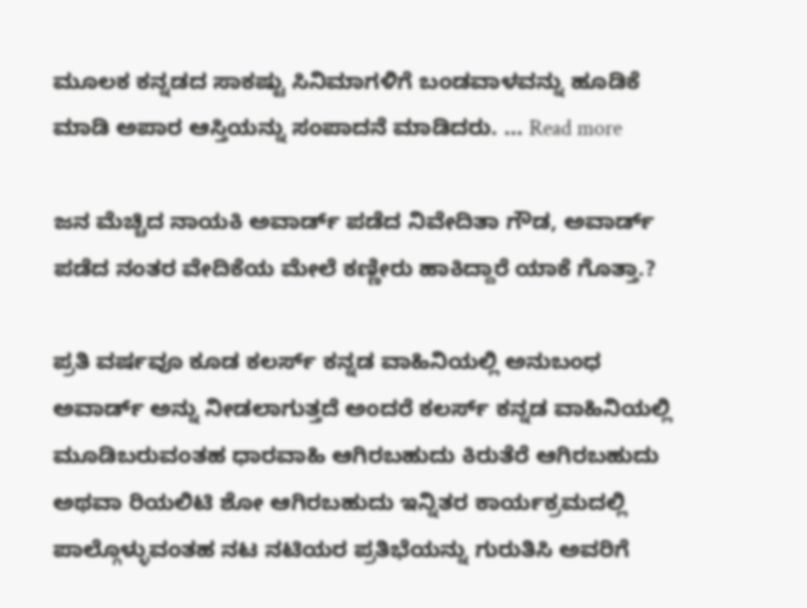ಮೂಲಕ ಕನ್ನಡದ ಸಾಕಷ್ಟು ಸಿನಿಮಾಗಳಿಗೆ ಬಂಡವಾಳವನ್ನು ಹೂಡಿಕೆ ಮಾಡಿ ಅಪಾರ ಆಸ್ತಿಯನ್ನು ಸಂಪಾದನೆ ಮಾಡಿದರು. … Read more

ಜನ ಮೆಚ್ಚಿದ ನಾಯಕಿ ಅವಾರ್ಡ್ ಪಡೆದ ನಿವೇದಿತಾ ಗೌಡ, ಅವಾರ್ಡ್ ಪಡೆದ ನಂತರ ವೇದಿಕೆಯ ಮೇಲೆ ಕಣ್ಣೀರು ಹಾಕಿದ್ದಾರೆ ಯಾಕೆ ಗೊತ್ತಾ.?

ಪ್ರತಿ ವರ್ಷವೂ ಕೂಡ ಕಲರ್ಸ್ ಕನ್ನಡ ವಾಹಿನಿಯಲ್ಲಿ ಅನುಬಂಧ ಅವಾರ್ಡ್ ಅನ್ನು ನೀಡಲಾಗುತ್ತದೆ ಅಂದರೆ ಕಲರ್ಸ್ ಕನ್ನಡ ವಾಹಿನಿಯಲ್ಲಿ ಮೂಡಿಬರುವಂತಹ ಧಾರವಾಹಿ ಆಗಿರಬಹುದು ಕಿರುತೆರೆ ಆಗಿರಬಹುದು ಅಥವಾ ರಿಯಲಿಟಿ ಶೋ ಆಗಿರಬಹುದು ಇನ್ನಿತರ ಕಾರ್ಯಕ್ರಮದಲ್ಲಿ ಪಾಲ್ಗೊಳ್ಳುವಂತಹ ನಟ ನಟಿಯರ ಪ್ರತಿಭೆಯನ್ನು ಗುರುತಿಸಿ ಅವರಿಗೆ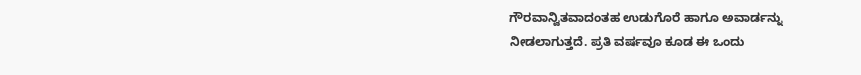ಗೌರವಾನ್ವಿತವಾದಂತಹ ಉಡುಗೊರೆ ಹಾಗೂ ಅವಾರ್ಡನ್ನು ನೀಡಲಾಗುತ್ತದೆ. ಪ್ರತಿ ವರ್ಷವೂ ಕೂಡ ಈ ಒಂದು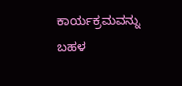ಕಾರ್ಯಕ್ರಮವನ್ನು ಬಹಳ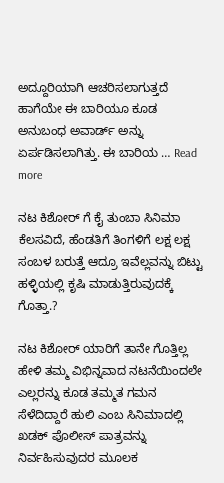ಅದ್ದೂರಿಯಾಗಿ ಆಚರಿಸಲಾಗುತ್ತದೆ ಹಾಗೆಯೇ ಈ ಬಾರಿಯೂ ಕೂಡ ಅನುಬಂಧ ಅವಾರ್ಡ್ ಅನ್ನು ಏರ್ಪಡಿಸಲಾಗಿತ್ತು. ಈ ಬಾರಿಯ … Read more

ನಟ ಕಿಶೋರ್ ಗೆ ಕೈ ತುಂಬಾ ಸಿನಿಮಾ ಕೆಲಸವಿದೆ, ಹೆಂಡತಿಗೆ ತಿಂಗಳಿಗೆ ಲಕ್ಷ ಲಕ್ಷ ಸಂಬಳ ಬರುತ್ತೆ ಆದ್ರೂ ಇವೆಲ್ಲವನ್ನು ಬಿಟ್ಟು ಹಳ್ಳಿಯಲ್ಲಿ ಕೃಷಿ ಮಾಡುತ್ತಿರುವುದಕ್ಕೆ ಗೊತ್ತಾ.?

ನಟ ಕಿಶೋರ್ ಯಾರಿಗೆ ತಾನೇ ಗೊತ್ತಿಲ್ಲ ಹೇಳಿ ತಮ್ಮ ವಿಭಿನ್ನವಾದ ನಟನೆಯಿಂದಲೇ ಎಲ್ಲರನ್ನು ಕೂಡ ತಮ್ಮತ ಗಮನ ಸೆಳೆದಿದ್ದಾರೆ ಹುಲಿ ಎಂಬ ಸಿನಿಮಾದಲ್ಲಿ ಖಡಕ್ ಪೊಲೀಸ್ ಪಾತ್ರವನ್ನು ನಿರ್ವಹಿಸುವುದರ ಮೂಲಕ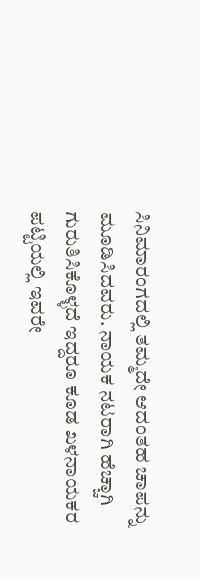ಸಿನಿಮಾರಂಗದಲ್ಲಿ ತಮ್ಮದೇ ಆದಂತಹ ಚಾಪನ್ನು ಮೂಡಿಸಿದವರು. ನಾಯಕ ನಟರಾಗಿ ಹೆಚ್ಚಾಗಿ ಗುರುತಿಸಿಕೊಳ್ಳದೆ ಇದ್ದರೂ ಕೂಡ ಖಳನಾಯಕರ ಪಟ್ಟಿಯಲ್ಲಿ ಇವರೇ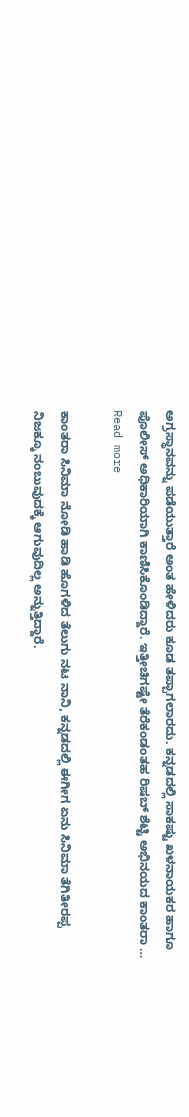ಅಗ್ರಸ್ಥಾನವನ್ನು ಪಡೆಯುತ್ತಾರೆ ಅಂತ ಹೇಳಿದರು ಕೂಡ ತಪ್ಪಾಗಲಾರದು. ಕನ್ನಡದಲ್ಲಿ ಸಾಕಷ್ಟು ಖಳನಾಯಕರ ಹಾಗೂ ಪೊಲೀಸ್ ಅಧಿಕಾರಿಯಾಗಿ ಕಾಣಿಸಿಕೊಂಡಿದ್ದಾರೆ. ಇತ್ತೀಚಿಗಷ್ಟೇ ತೆರೆಕಂಡಂತಹ ರಿಷಬ್ ಶೆಟ್ಟಿ ಅಭಿನಯದ ಕಾಂತರಾ … Read more

ಕಾಂತರಾ ಸಿನಿಮಾ ನೋಡಿ ಹಾಡಿ ಹೊಗಳಿದ ತೆಲುಗು ನಟ ನಾನಿ, ಕನ್ನಡದಲ್ಲಿ ಈಗೀಗ ಏನು ಸಿನಿಮಾ ತೆಗಿತೀರಪ್ಪ ನಿಜಕ್ಕೂ ನಂಬುವುದಕ್ಕೆ ಆಗುವುದಿಲ್ಲ ಅನ್ನುತ್ತಿದ್ದಾರೆ.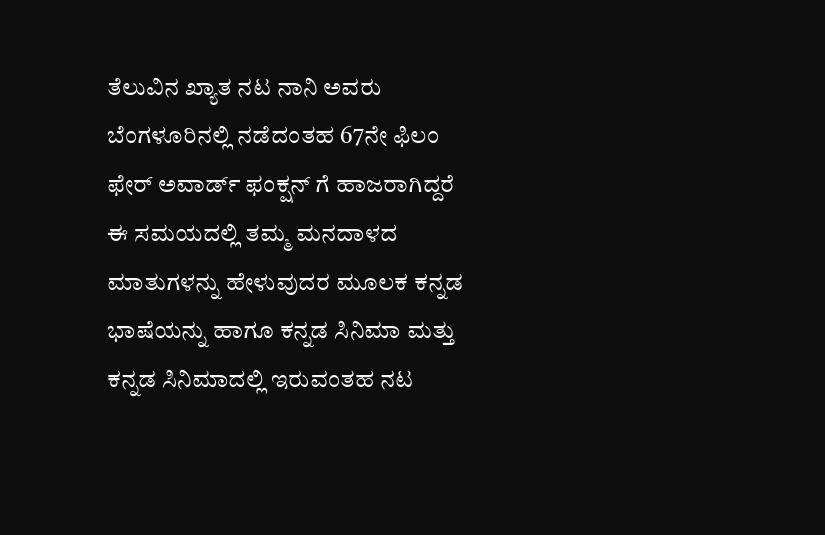ತೆಲುವಿನ ಖ್ಯಾತ ನಟ ನಾನಿ ಅವರು ಬೆಂಗಳೂರಿನಲ್ಲಿ ನಡೆದಂತಹ 67ನೇ ಫಿಲಂ ಫೇರ್ ಅವಾರ್ಡ್ ಫಂಕ್ಷನ್ ಗೆ ಹಾಜರಾಗಿದ್ದರೆ ಈ ಸಮಯದಲ್ಲಿ ತಮ್ಮ ಮನದಾಳದ ಮಾತುಗಳನ್ನು ಹೇಳುವುದರ ಮೂಲಕ ಕನ್ನಡ ಭಾಷೆಯನ್ನು ಹಾಗೂ ಕನ್ನಡ ಸಿನಿಮಾ ಮತ್ತು ಕನ್ನಡ ಸಿನಿಮಾದಲ್ಲಿ ಇರುವಂತಹ ನಟ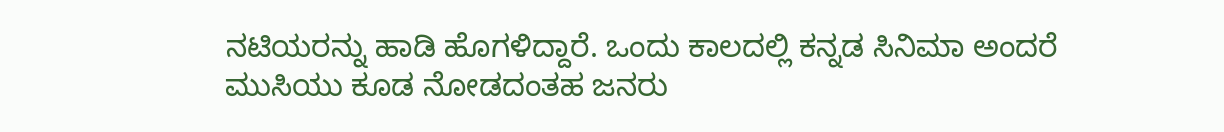ನಟಿಯರನ್ನು ಹಾಡಿ ಹೊಗಳಿದ್ದಾರೆ. ಒಂದು ಕಾಲದಲ್ಲಿ ಕನ್ನಡ ಸಿನಿಮಾ ಅಂದರೆ ಮುಸಿಯು ಕೂಡ ನೋಡದಂತಹ ಜನರು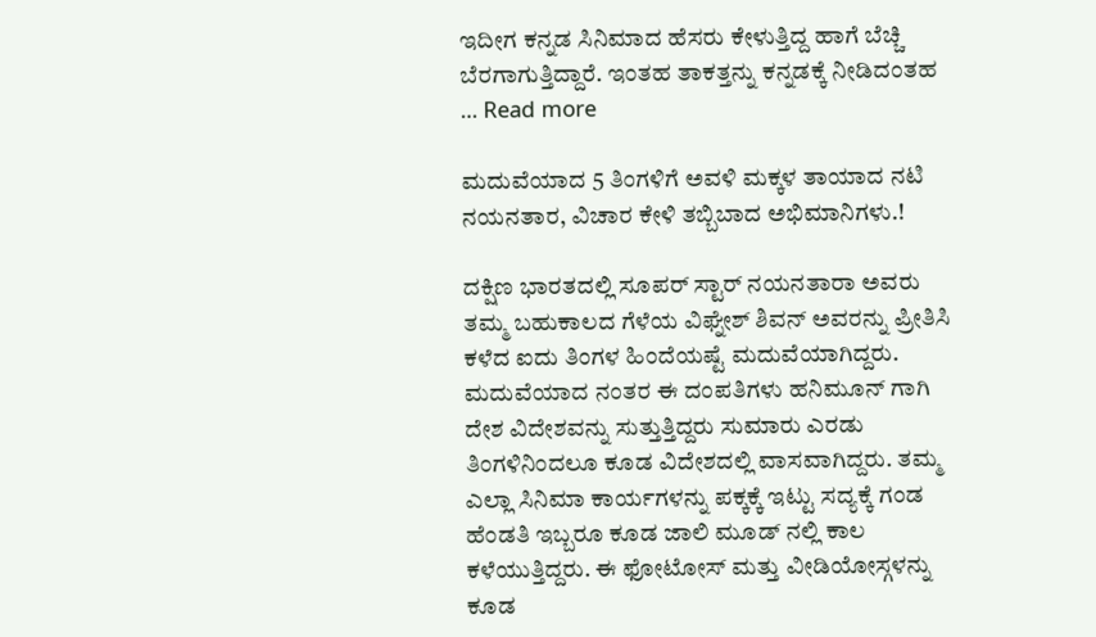ಇದೀಗ ಕನ್ನಡ ಸಿನಿಮಾದ ಹೆಸರು ಕೇಳುತ್ತಿದ್ದ ಹಾಗೆ ಬೆಚ್ಚಿ ಬೆರಗಾಗುತ್ತಿದ್ದಾರೆ. ಇಂತಹ ತಾಕತ್ತನ್ನು ಕನ್ನಡಕ್ಕೆ ನೀಡಿದಂತಹ … Read more

ಮದುವೆಯಾದ 5 ತಿಂಗಳಿಗೆ ಅವಳಿ ಮಕ್ಕಳ ತಾಯಾದ ನಟಿ ನಯನತಾರ, ವಿಚಾರ ಕೇಳಿ ತಬ್ಬಿಬಾದ ಅಭಿಮಾನಿಗಳು.!

ದಕ್ಷಿಣ ಭಾರತದಲ್ಲಿ ಸೂಪರ್ ಸ್ಟಾರ್ ನಯನತಾರಾ ಅವರು ತಮ್ಮ ಬಹುಕಾಲದ ಗೆಳೆಯ ವಿಘ್ನೇಶ್ ಶಿವನ್ ಅವರನ್ನು ಪ್ರೀತಿಸಿ ಕಳೆದ ಐದು ತಿಂಗಳ ಹಿಂದೆಯಷ್ಟೆ ಮದುವೆಯಾಗಿದ್ದರು. ಮದುವೆಯಾದ ನಂತರ ಈ ದಂಪತಿಗಳು ಹನಿಮೂನ್ ಗಾಗಿ ದೇಶ ವಿದೇಶವನ್ನು ಸುತ್ತುತ್ತಿದ್ದರು ಸುಮಾರು ಎರಡು ತಿಂಗಳಿನಿಂದಲೂ ಕೂಡ ವಿದೇಶದಲ್ಲಿ ವಾಸವಾಗಿದ್ದರು. ತಮ್ಮ ಎಲ್ಲಾ ಸಿನಿಮಾ ಕಾರ್ಯಗಳನ್ನು ಪಕ್ಕಕ್ಕೆ ಇಟ್ಟು ಸದ್ಯಕ್ಕೆ ಗಂಡ ಹೆಂಡತಿ ಇಬ್ಬರೂ ಕೂಡ ಜಾಲಿ ಮೂಡ್ ನಲ್ಲಿ ಕಾಲ ಕಳೆಯುತ್ತಿದ್ದರು. ಈ ಫೋಟೋಸ್ ಮತ್ತು ವೀಡಿಯೋಸ್ಗಳನ್ನು ಕೂಡ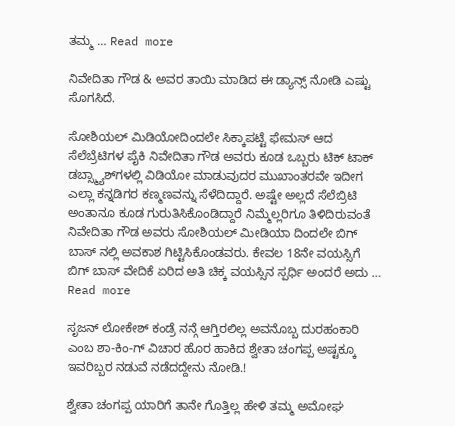ತಮ್ಮ … Read more

ನಿವೇದಿತಾ ಗೌಡ & ಅವರ ತಾಯಿ ಮಾಡಿದ ಈ ಡ್ಯಾನ್ಸ್ ನೋಡಿ ಎಷ್ಟು ಸೊಗಸಿದೆ.

ಸೋಶಿಯಲ್ ಮಿಡಿಯೋದಿಂದಲೇ ಸಿಕ್ಕಾಪಟ್ಟೆ ಫೇಮಸ್ ಆದ ಸೆಲೆಬ್ರೆಟಿಗಳ ಪೈಕಿ ನಿವೇದಿತಾ ಗೌಡ ಅವರು ಕೂಡ ಒಬ್ಬರು ಟಿಕ್ ಟಾಕ್ ಡಬ್ಸ್ಮ್ಯಾಶ್‌ಗಳಲ್ಲಿ ವಿಡಿಯೋ ಮಾಡುವುದರ ಮುಖಾಂತರವೇ ಇದೀಗ ಎಲ್ಲಾ ಕನ್ನಡಿಗರ ಕಣ್ಮಣವನ್ನು ಸೆಳೆದಿದ್ದಾರೆ. ಅಷ್ಟೇ ಅಲ್ಲದೆ ಸೆಲೆಬ್ರಿಟಿ ಅಂತಾನೂ ಕೂಡ ಗುರುತಿಸಿಕೊಂಡಿದ್ದಾರೆ ನಿಮ್ಮೆಲ್ಲರಿಗೂ ತಿಳಿದಿರುವಂತೆ ನಿವೇದಿತಾ ಗೌಡ ಅವರು ಸೋಶಿಯಲ್ ಮೀಡಿಯಾ ದಿಂದಲೇ ಬಿಗ್ ಬಾಸ್ ನಲ್ಲಿ ಅವಕಾಶ ಗಿಟ್ಟಿಸಿಕೊಂಡವರು. ಕೇವಲ 18ನೇ ವಯಸ್ಸಿಗೆ ಬಿಗ್ ಬಾಸ್ ವೇದಿಕೆ ಏರಿದ ಅತಿ ಚಿಕ್ಕ ವಯಸ್ಸಿನ ಸ್ಪರ್ಧಿ ಅಂದರೆ ಅದು … Read more

ಸೃಜನ್ ಲೋಕೇಶ್ ಕಂಡ್ರೆ ನನ್ಗೆ ಆಗ್ತಿರಲಿಲ್ಲ ಅವನೊಬ್ಬ ದುರಹಂಕಾರಿ ಎಂಬ ಶಾ-ಕಿಂ-ಗ್ ವಿಚಾರ ಹೊರ ಹಾಕಿದ ಶ್ವೇತಾ ಚಂಗಪ್ಪ ಅಷ್ಟಕ್ಕೂ ಇವರಿಬ್ಬರ ನಡುವೆ ನಡೆದದ್ದೇನು ನೋಡಿ.!

ಶ್ವೇತಾ ಚಂಗಪ್ಪ ಯಾರಿಗೆ ತಾನೇ ಗೊತ್ತಿಲ್ಲ ಹೇಳಿ ತಮ್ಮ ಅಮೋಘ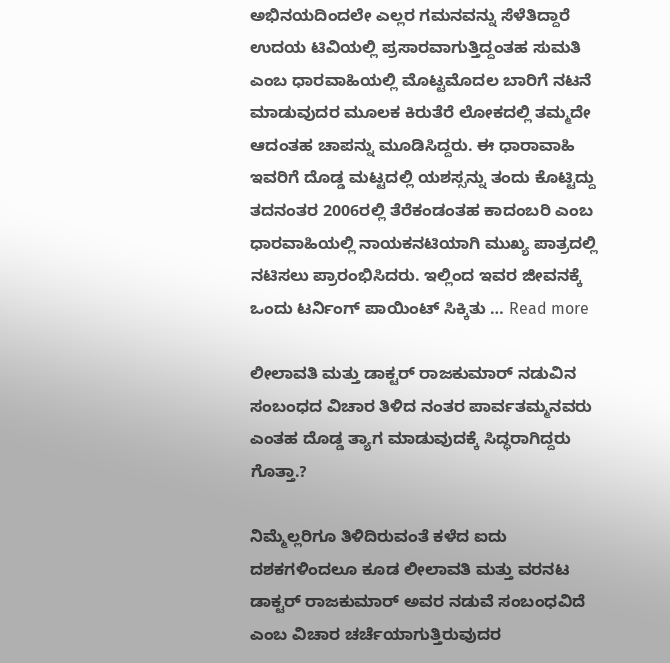ಅಭಿನಯದಿಂದಲೇ ಎಲ್ಲರ ಗಮನವನ್ನು ಸೆಳೆತಿದ್ದಾರೆ ಉದಯ ಟಿವಿಯಲ್ಲಿ ಪ್ರಸಾರವಾಗುತ್ತಿದ್ದಂತಹ ಸುಮತಿ ಎಂಬ ಧಾರವಾಹಿಯಲ್ಲಿ ಮೊಟ್ಟಮೊದಲ ಬಾರಿಗೆ ನಟನೆ ಮಾಡುವುದರ ಮೂಲಕ ಕಿರುತೆರೆ ಲೋಕದಲ್ಲಿ ತಮ್ಮದೇ ಆದಂತಹ ಚಾಪನ್ನು ಮೂಡಿಸಿದ್ದರು‌. ಈ ಧಾರಾವಾಹಿ ಇವರಿಗೆ ದೊಡ್ಡ ಮಟ್ಟದಲ್ಲಿ ಯಶಸ್ಸನ್ನು ತಂದು ಕೊಟ್ಟಿದ್ದು ತದನಂತರ 2006ರಲ್ಲಿ ತೆರೆಕಂಡಂತಹ ಕಾದಂಬರಿ ಎಂಬ ಧಾರವಾಹಿಯಲ್ಲಿ ನಾಯಕನಟಿಯಾಗಿ ಮುಖ್ಯ ಪಾತ್ರದಲ್ಲಿ ನಟಿಸಲು ಪ್ರಾರಂಭಿಸಿದರು. ಇಲ್ಲಿಂದ ಇವರ ಜೀವನಕ್ಕೆ ಒಂದು ಟರ್ನಿಂಗ್ ಪಾಯಿಂಟ್ ಸಿಕ್ಕಿತು … Read more

ಲೀಲಾವತಿ ಮತ್ತು ಡಾಕ್ಟರ್ ರಾಜಕುಮಾರ್ ನಡುವಿನ ಸಂಬಂಧದ ವಿಚಾರ ತಿಳಿದ ನಂತರ ಪಾರ್ವತಮ್ಮನವರು ಎಂತಹ ದೊಡ್ಡ ತ್ಯಾಗ ಮಾಡುವುದಕ್ಕೆ ಸಿದ್ಧರಾಗಿದ್ದರು ಗೊತ್ತಾ.?

ನಿಮ್ಮೆಲ್ಲರಿಗೂ ತಿಳಿದಿರುವಂತೆ ಕಳೆದ ಐದು ದಶಕಗಳಿಂದಲೂ ಕೂಡ ಲೀಲಾವತಿ ಮತ್ತು ವರನಟ ಡಾಕ್ಟರ್ ರಾಜಕುಮಾರ್ ಅವರ ನಡುವೆ ಸಂಬಂಧವಿದೆ ಎಂಬ ವಿಚಾರ ಚರ್ಚೆಯಾಗುತ್ತಿರುವುದರ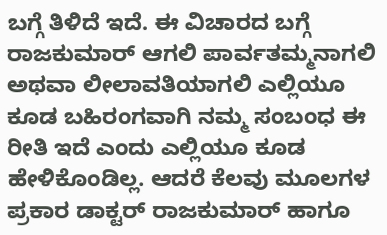ಬಗ್ಗೆ ತಿಳಿದೆ ಇದೆ. ಈ ವಿಚಾರದ ಬಗ್ಗೆ ರಾಜಕುಮಾರ್ ಆಗಲಿ ಪಾರ್ವತಮ್ಮನಾಗಲಿ ಅಥವಾ ಲೀಲಾವತಿಯಾಗಲಿ ಎಲ್ಲಿಯೂ ಕೂಡ ಬಹಿರಂಗವಾಗಿ ನಮ್ಮ ಸಂಬಂಧ ಈ ರೀತಿ ಇದೆ ಎಂದು ಎಲ್ಲಿಯೂ ಕೂಡ ಹೇಳಿಕೊಂಡಿಲ್ಲ. ಆದರೆ ಕೆಲವು ಮೂಲಗಳ ಪ್ರಕಾರ ಡಾಕ್ಟರ್ ರಾಜಕುಮಾರ್ ಹಾಗೂ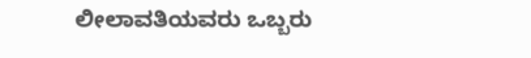ಲೀಲಾವತಿಯವರು ಒಬ್ಬರು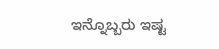ಇನ್ನೊಬ್ಬರು ಇಷ್ಟ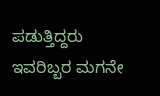ಪಡುತ್ತಿದ್ದರು ಇವರಿಬ್ಬರ ಮಗನೇ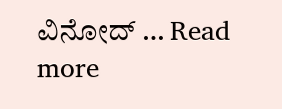ವಿನೋದ್ … Read more